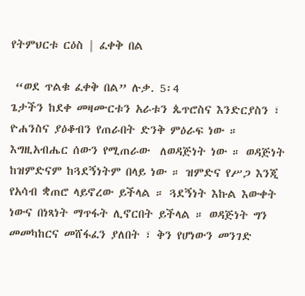የትምህርቱ ርዕስ | ፈቀቅ በል

 “ወደ ጥልቁ ፈቀቅ በል” ሉቃ. 5፡4
ጌታችን ከደቀ መዛሙርቱን አራቱን ጴጥሮስና እንድርያስን ፣ ዮሐንስና ያዕቆብን የጠራበት ድንቅ ምዕራፍ ነው ። እግዚአብሔር ሰውን የሚጠራው  ለወዳጅነት ነው ። ወዳጅነት ከዝምድናም ከጓደኝነትም በላይ ነው ። ዝምድና የሥጋ እንጂ የአሳብ ቋጠሮ ላይኖረው ይችላል ። ጓደኝነት እኩል እውቀት ነውና በነጻነት ማጥፋት ሊኖርበት ይችላል ። ወዳጅነት ግን መመካከርና መሸፋፈን ያለበት ፣ ቅን የሆነውን መንገድ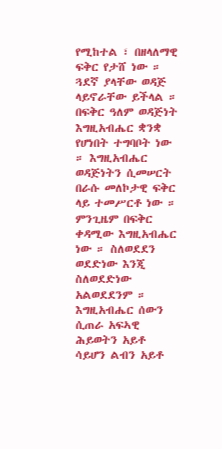የሚከተል ፣ በዘላለማዊ ፍቅር የታሸ ነው ። ጓደኛ ያላቸው ወዳጅ ላይኖራቸው ይችላል ። በፍቅር ዓለም ወዳጅነት እግዚአብሔር ቋንቋ የሆነበት ተግባቦት ነው ። እግዚአብሔር ወዳጅነትን ሲመሠርት በራሱ መለኮታዊ ፍቅር ላይ ተመሥርቶ ነው ። ምንጊዜም በፍቅር ቀዳሚው እግዚአብሔር ነው ። ስለወደደን ወደድነው እንጂ ስለወደድነው አልወደደንም ። እግዚአብሔር ሰውን ሲጠራ አፍኣዊ ሕይወትን አይቶ ሳይሆን ልብን አይቶ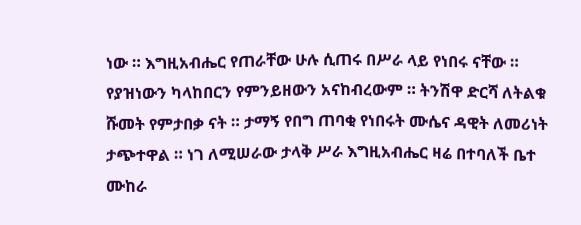ነው ። እግዚአብሔር የጠራቸው ሁሉ ሲጠሩ በሥራ ላይ የነበሩ ናቸው ። የያዝነውን ካላከበርን የምንይዘውን አናከብረውም ። ትንሽዋ ድርሻ ለትልቁ ሹመት የምታበቃ ናት ። ታማኝ የበግ ጠባቂ የነበሩት ሙሴና ዳዊት ለመሪነት ታጭተዋል ። ነገ ለሚሠራው ታላቅ ሥራ እግዚአብሔር ዛሬ በተባለች ቤተ ሙከራ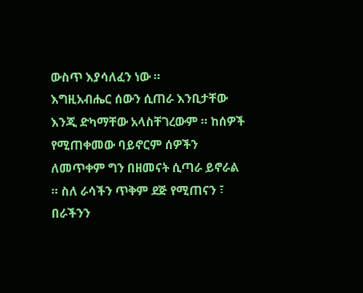ውስጥ እያሳለፈን ነው ።
እግዚአብሔር ሰውን ሲጠራ እንቢታቸው እንጂ ድካማቸው አላስቸገረውም ። ከሰዎች የሚጠቀመው ባይኖርም ሰዎችን ለመጥቀም ግን በዘመናት ሲጣራ ይኖራል ። ስለ ራሳችን ጥቅም ደጅ የሚጠናን ፣ በራችንን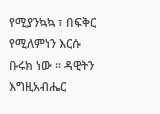የሚያንኳኳ ፣ በፍቅር የሚለምነን እርሱ ቡሩክ ነው ። ዳዊትን እግዚአብሔር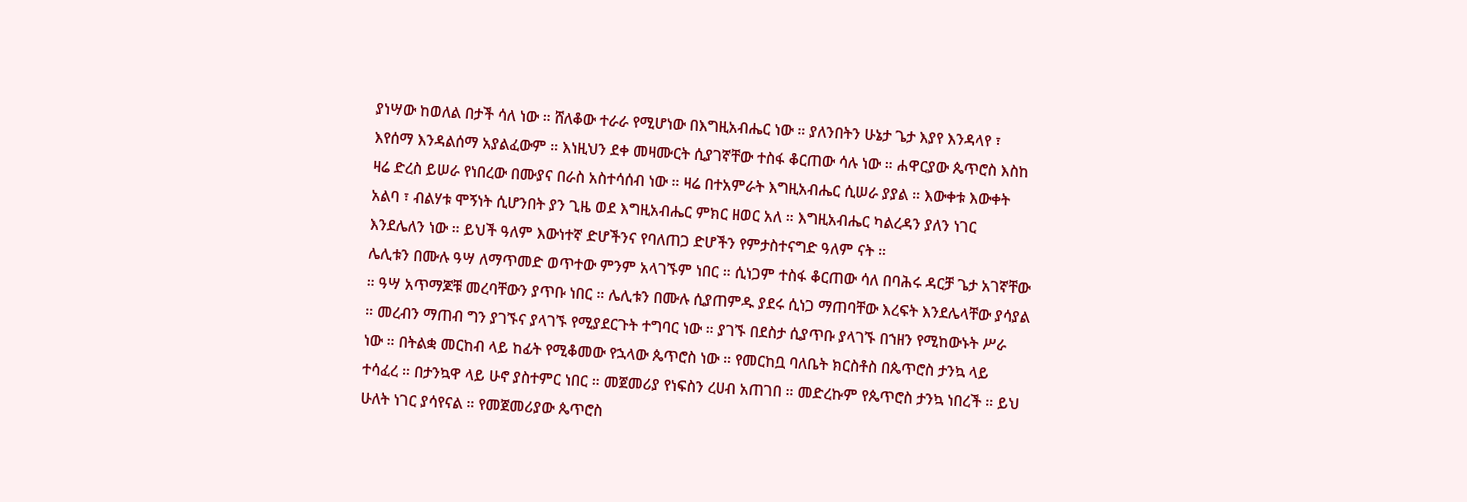ያነሣው ከወለል በታች ሳለ ነው ። ሸለቆው ተራራ የሚሆነው በእግዚአብሔር ነው ። ያለንበትን ሁኔታ ጌታ እያየ እንዳላየ ፣ እየሰማ እንዳልሰማ አያልፈውም ። እነዚህን ደቀ መዛሙርት ሲያገኛቸው ተስፋ ቆርጠው ሳሉ ነው ። ሐዋርያው ጴጥሮስ እስከ ዛሬ ድረስ ይሠራ የነበረው በሙያና በራስ አስተሳሰብ ነው ። ዛሬ በተአምራት እግዚአብሔር ሲሠራ ያያል ። እውቀቱ እውቀት አልባ ፣ ብልሃቱ ሞኝነት ሲሆንበት ያን ጊዜ ወደ እግዚአብሔር ምክር ዘወር አለ ። እግዚአብሔር ካልረዳን ያለን ነገር እንደሌለን ነው ። ይህች ዓለም እውነተኛ ድሆችንና የባለጠጋ ድሆችን የምታስተናግድ ዓለም ናት ።
ሌሊቱን በሙሉ ዓሣ ለማጥመድ ወጥተው ምንም አላገኙም ነበር ። ሲነጋም ተስፋ ቆርጠው ሳለ በባሕሩ ዳርቻ ጌታ አገኛቸው ። ዓሣ አጥማጆቹ መረባቸውን ያጥቡ ነበር ። ሌሊቱን በሙሉ ሲያጠምዱ ያደሩ ሲነጋ ማጠባቸው እረፍት እንደሌላቸው ያሳያል ። መረብን ማጠብ ግን ያገኙና ያላገኙ የሚያደርጉት ተግባር ነው ። ያገኙ በደስታ ሲያጥቡ ያላገኙ በኀዘን የሚከውኑት ሥራ ነው ። በትልቋ መርከብ ላይ ከፊት የሚቆመው የኋላው ጴጥሮስ ነው ። የመርከቧ ባለቤት ክርስቶስ በጴጥሮስ ታንኳ ላይ ተሳፈረ ። በታንኳዋ ላይ ሁኖ ያስተምር ነበር ። መጀመሪያ የነፍስን ረሀብ አጠገበ ። መድረኩም የጴጥሮስ ታንኳ ነበረች ። ይህ ሁለት ነገር ያሳየናል ። የመጀመሪያው ጴጥሮስ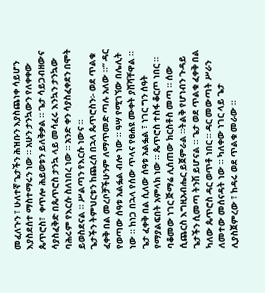መፈለጉን ፣ ሁለተኛ ጌታችን ሕዝቡን እያስጨነቀ ሳይሆን እያስደሰተ ማስተማሩን ነው ። አሁን ታንኳውን የለቀቀው ጴጥሮስ፣  ቀጥሎ ሕይወቱን ይለቅቃል ። ጌታ ሳይጋብዘውና ሳያስፈቅድ በጴጥሮስ ታንኳ ላይ መሳፈሩ እንኳን ታንኳው ባሕሩም የእርሱ ስለነበረ ነው ። አንድ ቀን ሳያስፈቀደን በሞት ይወስደናል ። ሥልጣን የእርሱ ነውና ።
ጌታችን ትምህርቱን ከጨረሰ በኋላ ጴጥሮስን፡- ወደ ጥልቁ ፈቀቅ በል መረቦቻችሁንም ለማጥመድ ጣሉ አለው ።” ዳር የወጣው ሰዓቱ አልፏል ብሎ ነው ። ዓሣ የሚገኘው በሌሊት ነው ። ከነጋ በኋላ የሰው ጥላና የፀሐዩ ሙቀት ያሸሻቸዋል ። ጌታ ፈቀቅ በል ሲለው ሰዓቱ አልፏል ፣ ነገር ግን ሰዓት የማያልፍበት አምላክ ነው ። ጴጥሮስ ተስፋ ቆርጦ ነበር ። ባቆመው ነገር ጅማሬ ሊሰጠው ክርስቶስ መጣ ። ሰው ሲጨርስ እግዚአብሔር ይጀምራል ።ትልቅ የሆነብን ጉዳይ ጌታችን ሲመጣ ትንሽ ይሆናል ። ጌታ ወደ ጥልቁ ፈቀቅ በል ካለው ጴጥሮስ ዳር ወጥቶ ነበር ። ዳር መውጣት ሥራን ለመተው መሰናዳት ነው ። ካለቀው ነገር ላይ ጌታ ሊያስጀምረው ፣ ከዳሩ ወደ ጥልቁ መራው ።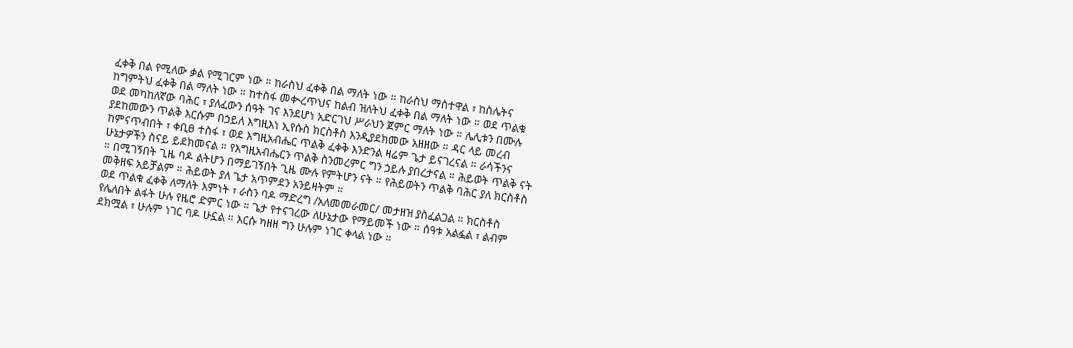ፈቀቅ በል የሚለው ቃል የሚገርም ነው ። ከራስህ ፈቀቅ በል ማለት ነው ። ከራስህ ማስተዋል ፣ ከስሌትና ከግምትህ ፈቀቅ በል ማለት ነው ። ከተስፋ መቊረጥህና ከልብ ዝለትህ ፈቀቅ በል ማለት ነው ። ወደ ጥልቁ ወደ መካከለኛው ባሕር ፣ ያለፈውን ሰዓት ገና እንደሆነ አድርገህ ሥራህን ጀምር ማለት ነው ። ሌሊቱን በሙሉ ያደከመውን ጥልቅ እርሱም በኃይለ እግዚእነ ኢየሱስ ክርስቶስ እንዲያደክመው አዘዘው ። ዳር ላይ መረብ ከምናጥብበት ፣ ቀቢፀ ተስፋ ፣ ወደ እግዚአብሔር ጥልቅ ፈቀቅ እንድንል ዛሬም ጌታ ይናገረናል ። ራሳችንና ሁኔታዎችን ስናይ ይደክመናል ። የእግዚአብሔርን ጥልቅ ስንመረምር ግን ኃይሉ ያበረታናል ። ሕይወት ጥልቅ ናት ። በሚገኝበት ጊዜ ባዶ ልትሆን በማይገኝበት ጊዜ ሙሉ የምትሆን ናት ። የሕይወትን ጥልቅ ባሕር ያለ ክርስቶስ መቅዘፍ አይቻልም ። ሕይወት ያለ ጌታ አጥምደን አንይዛትም ።
ወደ ጥልቁ ፈቀቅ ለማለት እምነት ፣ ራስን ባዶ ማድረግ /አለመመራመር/ መታዘዝ ያስፈልጋል ። ክርስቶስ የሌለበት ልፋት ሁሉ የዜሮ ድምር ነው ። ጌታ የተናገረው ለሁኔታው የማይመች ነው ። ሰዓቱ አልፏል ፣ ልብም ደክሟል ፣ ሁሉም ነገር ባዶ ሁኗል ። እርሱ ካዘዘ ግን ሁሉም ነገር ቀላል ነው ።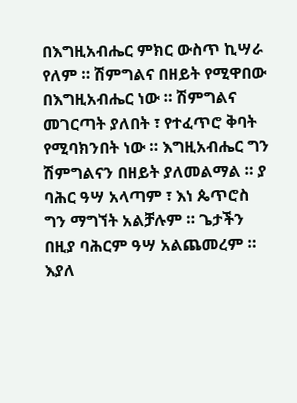በእግዚአብሔር ምክር ውስጥ ኪሣራ የለም ። ሽምግልና በዘይት የሚዋበው በእግዚአብሔር ነው ። ሽምግልና መገርጣት ያለበት ፣ የተፈጥሮ ቅባት የሚባክንበት ነው ። እግዚአብሔር ግን ሽምግልናን በዘይት ያለመልማል ። ያ ባሕር ዓሣ አላጣም ፣ እነ ጴጥሮስ ግን ማግኘት አልቻሉም ። ጌታችን በዚያ ባሕርም ዓሣ አልጨመረም ። እያለ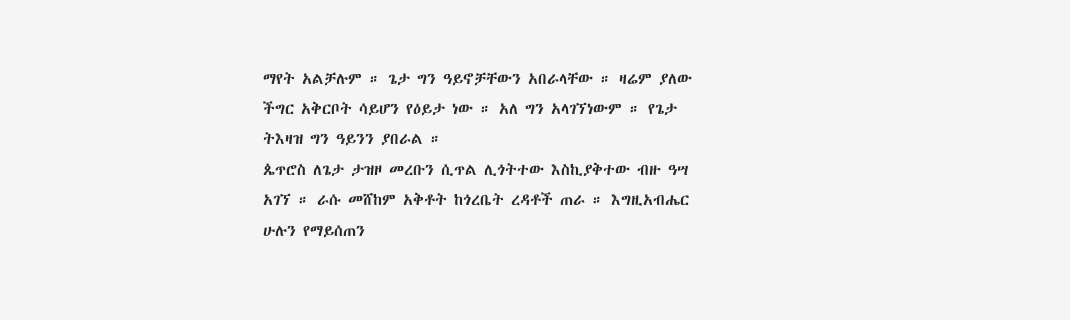ማየት አልቻሉም ። ጌታ ግን ዓይኖቻቸውን አበራላቸው ። ዛሬም ያለው ችግር አቅርቦት ሳይሆን የዕይታ ነው ። አለ ግን አላገኘነውም ። የጌታ ትእዛዝ ግን ዓይንን ያበራል ።
ጴጥሮስ ለጌታ ታዝዞ መረቡን ሲጥል ሊጎትተው እስኪያቅተው ብዙ ዓሣ አገኘ ። ራሱ መሸከም አቅቶት ከጎረቤት ረዳቶች ጠራ ። እግዚአብሔር ሁሉን የማይሰጠን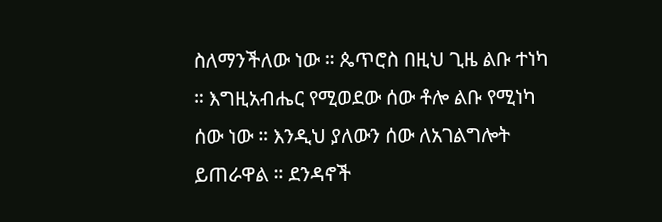ስለማንችለው ነው ። ጴጥሮስ በዚህ ጊዜ ልቡ ተነካ ። እግዚአብሔር የሚወደው ሰው ቶሎ ልቡ የሚነካ ሰው ነው ። እንዲህ ያለውን ሰው ለአገልግሎት ይጠራዋል ። ደንዳኖች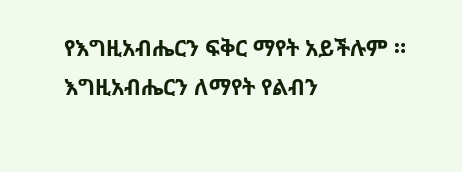የእግዚአብሔርን ፍቅር ማየት አይችሉም ። እግዚአብሔርን ለማየት የልብን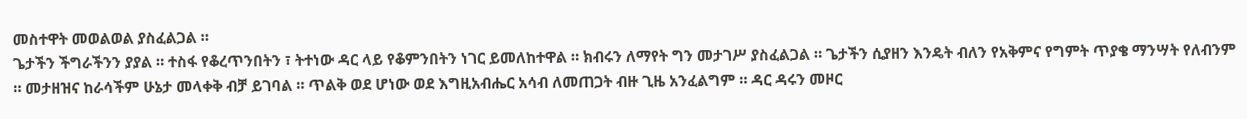መስተዋት መወልወል ያስፈልጋል ።
ጌታችን ችግራችንን ያያል ። ተስፋ የቆረጥንበትን ፣ ትተነው ዳር ላይ የቆምንበትን ነገር ይመለከተዋል ። ክብሩን ለማየት ግን መታገሥ ያስፈልጋል ። ጌታችን ሲያዘን እንዴት ብለን የአቅምና የግምት ጥያቄ ማንሣት የለብንም ። መታዘዝና ከራሳችም ሁኔታ መላቀቅ ብቻ ይገባል ። ጥልቅ ወደ ሆነው ወደ እግዚአብሔር አሳብ ለመጠጋት ብዙ ጊዜ አንፈልግም ። ዳር ዳሩን መዞር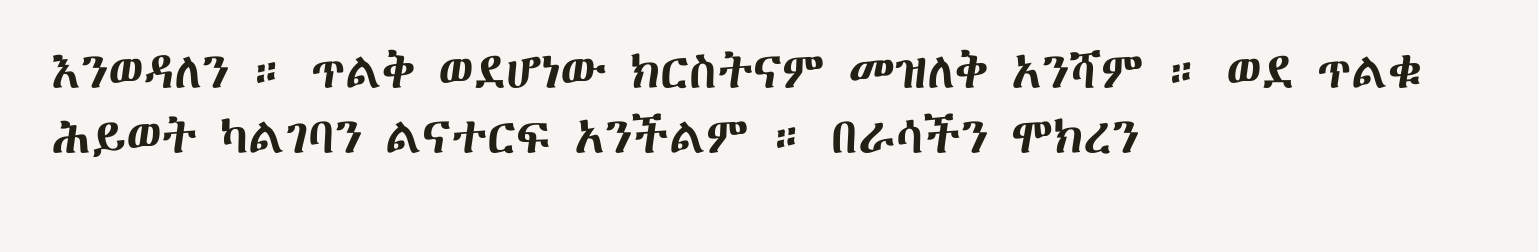እንወዳለን ። ጥልቅ ወደሆነው ክርስትናም መዝለቅ አንሻም ። ወደ ጥልቁ ሕይወት ካልገባን ልናተርፍ አንችልም ። በራሳችን ሞክረን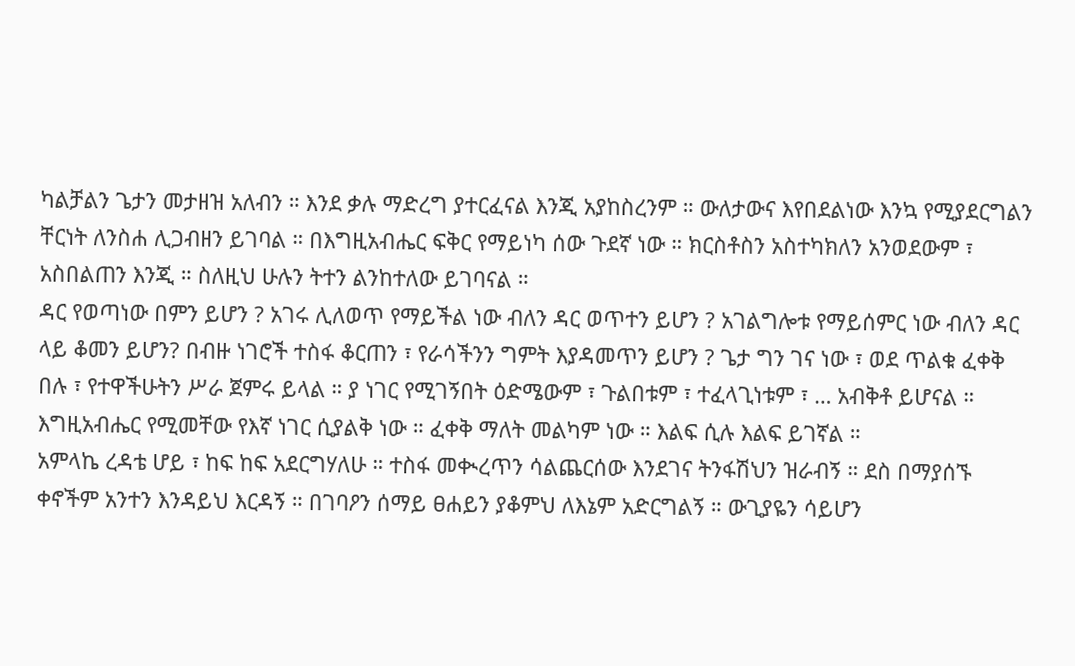ካልቻልን ጌታን መታዘዝ አለብን ። እንደ ቃሉ ማድረግ ያተርፈናል እንጂ አያከስረንም ። ውለታውና እየበደልነው እንኳ የሚያደርግልን ቸርነት ለንስሐ ሊጋብዘን ይገባል ። በእግዚአብሔር ፍቅር የማይነካ ሰው ጉደኛ ነው ። ክርስቶስን አስተካክለን አንወደውም ፣ አስበልጠን እንጂ ። ስለዚህ ሁሉን ትተን ልንከተለው ይገባናል ።
ዳር የወጣነው በምን ይሆን ? አገሩ ሊለወጥ የማይችል ነው ብለን ዳር ወጥተን ይሆን ? አገልግሎቱ የማይሰምር ነው ብለን ዳር ላይ ቆመን ይሆን? በብዙ ነገሮች ተስፋ ቆርጠን ፣ የራሳችንን ግምት እያዳመጥን ይሆን ? ጌታ ግን ገና ነው ፣ ወደ ጥልቁ ፈቀቅ በሉ ፣ የተዋችሁትን ሥራ ጀምሩ ይላል ። ያ ነገር የሚገኝበት ዕድሜውም ፣ ጉልበቱም ፣ ተፈላጊነቱም ፣ … አብቅቶ ይሆናል ። እግዚአብሔር የሚመቸው የእኛ ነገር ሲያልቅ ነው ። ፈቀቅ ማለት መልካም ነው ። እልፍ ሲሉ እልፍ ይገኛል ።
አምላኬ ረዳቴ ሆይ ፣ ከፍ ከፍ አደርግሃለሁ ። ተስፋ መቊረጥን ሳልጨርሰው እንደገና ትንፋሽህን ዝራብኝ ። ደስ በማያሰኙ ቀኖችም አንተን እንዳይህ እርዳኝ ። በገባዖን ሰማይ ፀሐይን ያቆምህ ለእኔም አድርግልኝ ። ውጊያዬን ሳይሆን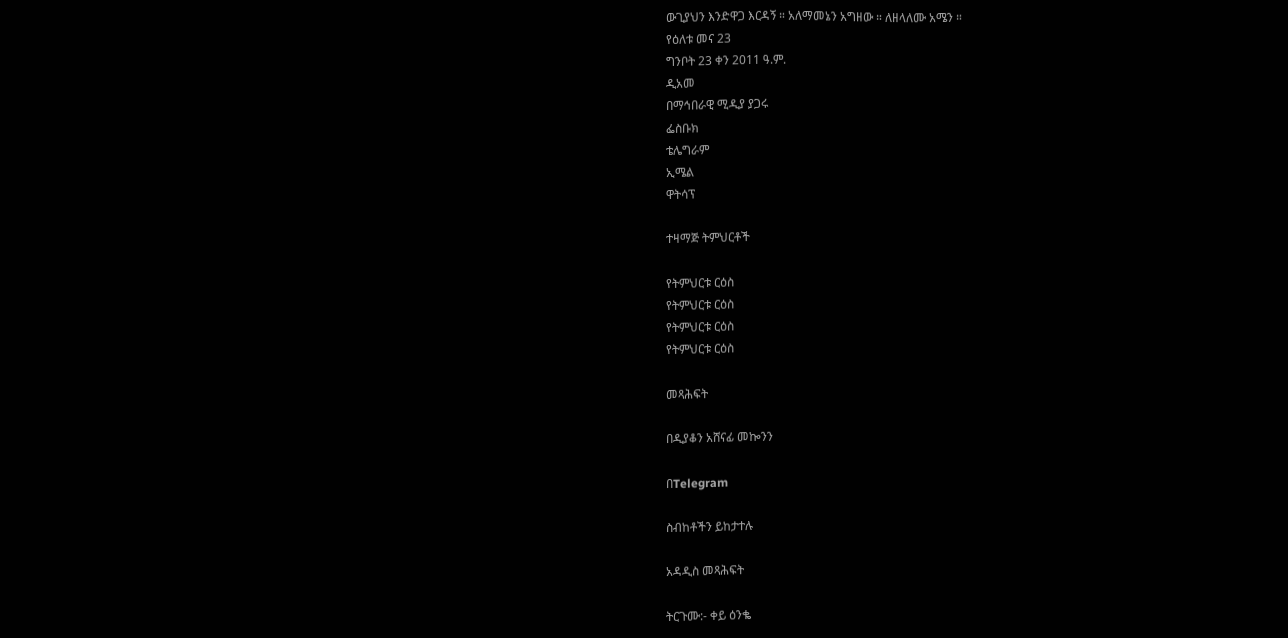ውጊያህን እንድዋጋ እርዳኝ ። አለማመኔን አግዘው ። ለዘላለሙ አሜን ።
የዕለቱ መና 23
ግንቦት 23 ቀን 2011 ዓ.ም.
ዲአመ
በማኅበራዊ ሚዲያ ያጋሩ
ፌስቡክ
ቴሌግራም
ኢሜል
ዋትሳፕ

ተዛማጅ ትምህርቶች

የትምህርቱ ርዕስ
የትምህርቱ ርዕስ
የትምህርቱ ርዕስ
የትምህርቱ ርዕስ

መጻሕፍት

በዲያቆን አሸናፊ መኰንን

በTelegram

ስብከቶችን ይከታተሉ

አዳዲስ መጻሕፍት

ትርጉሙ:- ቀይ ዕንቈ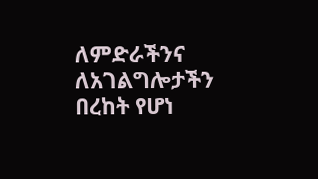ለምድራችንና ለአገልግሎታችን በረከት የሆነ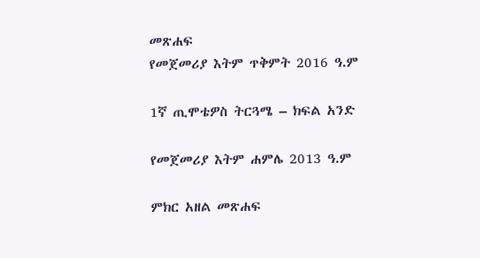መጽሐፍ
የመጀመሪያ እትም ጥቅምት 2016 ዓ.ም

1ኛ ጢሞቴዎስ ትርጓሜ – ክፍል አንድ

የመጀመሪያ እትም ሐምሌ 2013 ዓ.ም

ምክር አዘል መጽሐፍ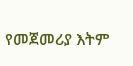የመጀመሪያ እትም